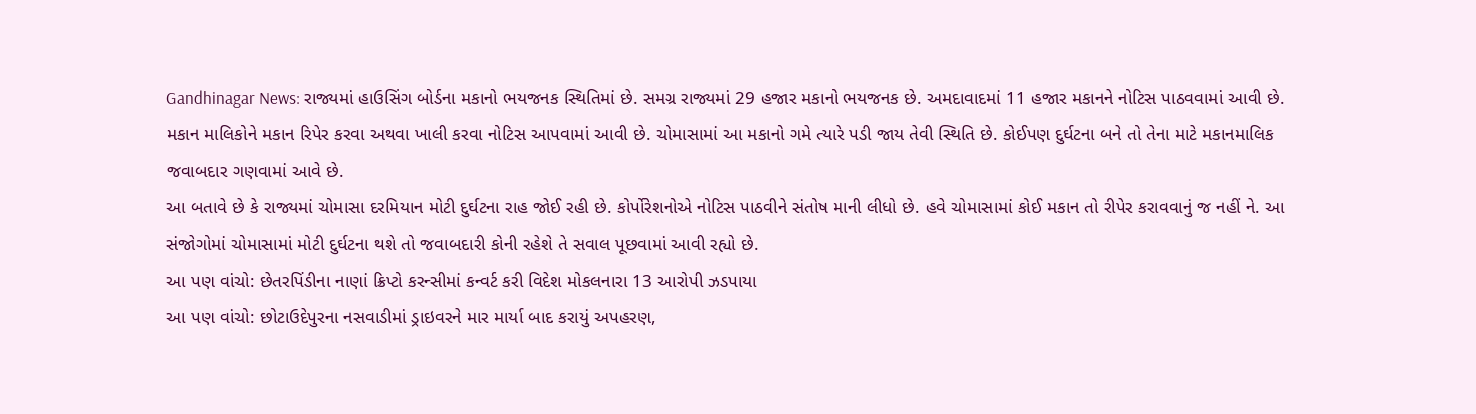Gandhinagar News: રાજ્યમાં હાઉસિંગ બોર્ડના મકાનો ભયજનક સ્થિતિમાં છે. સમગ્ર રાજ્યમાં 29 હજાર મકાનો ભયજનક છે. અમદાવાદમાં 11 હજાર મકાનને નોટિસ પાઠવવામાં આવી છે. મકાન માલિકોને મકાન રિપેર કરવા અથવા ખાલી કરવા નોટિસ આપવામાં આવી છે. ચોમાસામાં આ મકાનો ગમે ત્યારે પડી જાય તેવી સ્થિતિ છે. કોઈપણ દુર્ઘટના બને તો તેના માટે મકાનમાલિક જવાબદાર ગણવામાં આવે છે.
આ બતાવે છે કે રાજ્યમાં ચોમાસા દરમિયાન મોટી દુર્ઘટના રાહ જોઈ રહી છે. કોર્પોરેશનોએ નોટિસ પાઠવીને સંતોષ માની લીધો છે. હવે ચોમાસામાં કોઈ મકાન તો રીપેર કરાવવાનું જ નહીં ને. આ સંજોગોમાં ચોમાસામાં મોટી દુર્ઘટના થશે તો જવાબદારી કોની રહેશે તે સવાલ પૂછવામાં આવી રહ્યો છે.
આ પણ વાંચો: છેતરપિંડીના નાણાં ક્રિપ્ટો કરન્સીમાં કન્વર્ટ કરી વિદેશ મોકલનારા 13 આરોપી ઝડપાયા
આ પણ વાંચો: છોટાઉદેપુરના નસવાડીમાં ડ્રાઇવરને માર માર્યા બાદ કરાયું અપહરણ,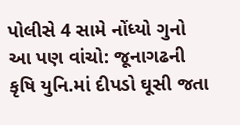પોલીસે 4 સામે નોંધ્યો ગુનો
આ પણ વાંચો: જૂનાગઢની કૃષિ યુનિ.માં દીપડો ઘૂસી જતા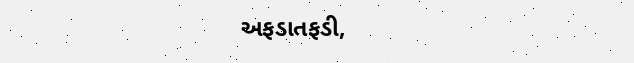અફડાતફડી,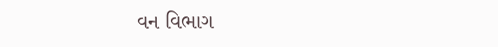વન વિભાગ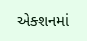એક્શનમાં